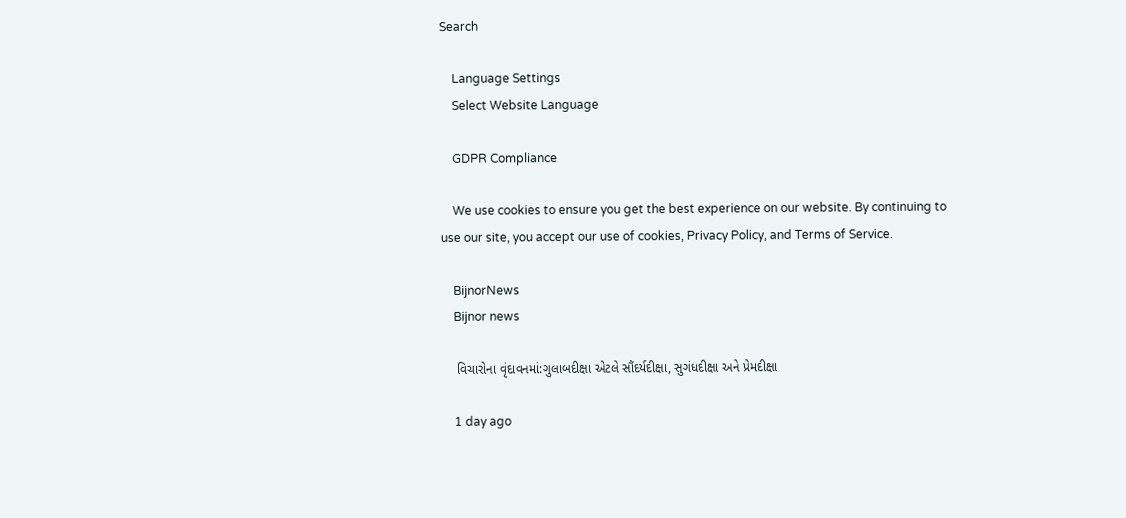Search

    Language Settings
    Select Website Language

    GDPR Compliance

    We use cookies to ensure you get the best experience on our website. By continuing to use our site, you accept our use of cookies, Privacy Policy, and Terms of Service.

    BijnorNews
    Bijnor news

    વિચારોના વૃંદાવનમાં:ગુલાબદીક્ષા એટલે સૌંદર્યદીક્ષા, સુગંધદીક્ષા અને પ્રેમદીક્ષા

    1 day ago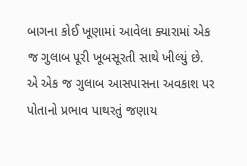બાગના કોઈ ખૂણામાં આવેલા ક્યારામાં એક જ ગુલાબ પૂરી ખૂબસૂરતી સાથે ખીલ્યું છે. એ એક જ ગુલાબ આસપાસના અવકાશ પર પોતાનો પ્રભાવ પાથરતું જણાય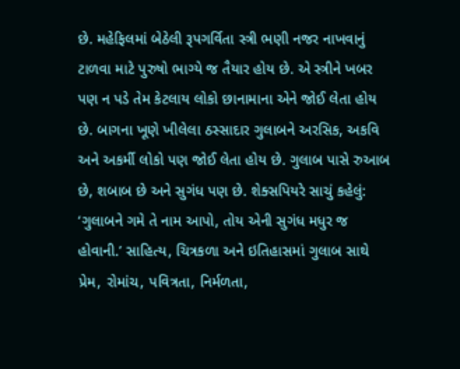છે. મહેફિલમાં બેઠેલી રૂપગર્વિતા સ્ત્રી ભણી નજર નાખવાનું ટાળવા માટે પુરુષો ભાગ્યે જ તૈયાર હોય છે. એ સ્ત્રીને ખબર પણ ન પડે તેમ કેટલાય લોકો છાનામાના એને જોઈ લેતા હોય છે. બાગના ખૂણે ખીલેલા ઠસ્સાદાર ગુલાબને અરસિક, અકવિ અને અકર્મી લોકો પણ જોઈ લેતા હોય છે. ગુલાબ પાસે રુઆબ છે, શબાબ છે અને સુગંધ પણ છે. શેક્સપિયરે સાચું કહેલું: ‘ગુલાબને ગમે તે નામ આપો, તોય એની સુગંધ મધુર જ હોવાની.’ સાહિત્ય, ચિત્રકળા અને ઇતિહાસમાં ગુલાબ સાથે પ્રેમ, રોમાંચ, પવિત્રતા, નિર્મળતા,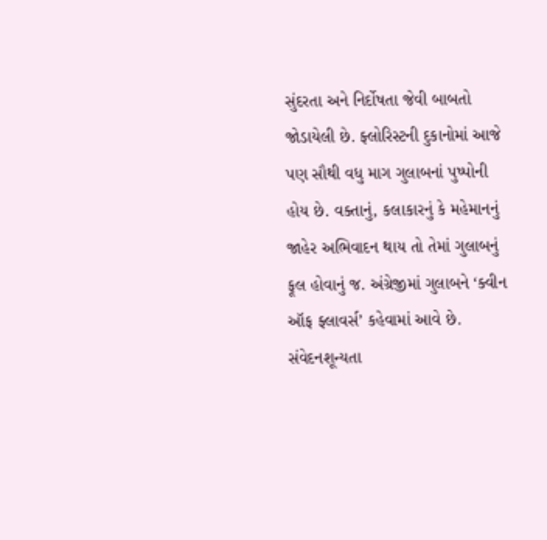સુંદરતા અને નિર્દોષતા જેવી બાબતો જોડાયેલી છે. ફ્લોરિસ્ટની દુકાનોમાં આજે પણ સૌથી વધુ માગ ગુલાબનાં પુષ્પોની હોય છે. વક્તાનું, કલાકારનું કે મહેમાનનું જાહેર અભિવાદન થાય તો તેમાં ગુલાબનું ફૂલ હોવાનું જ. અંગ્રેજીમાં ગુલાબને ‘ક્વીન ઑફ ફ્લાવર્સ’ કહેવામાં આવે છે. સંવેદનશૂન્યતા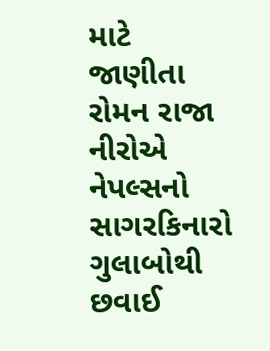માટે જાણીતા રોમન રાજા નીરોએ નેપલ્સનો સાગરકિનારો ગુલાબોથી છવાઈ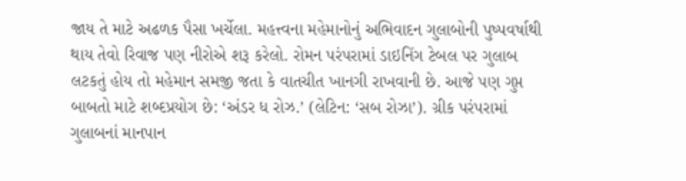જાય તે માટે અઢળક પૈસા ખર્ચેલા. મહત્ત્વના મહેમાનોનું અભિવાદન ગુલાબોની પુષ્પવર્ષાથી થાય તેવો રિવાજ પણ નીરોએ શરૂ કરેલો. રોમન પરંપરામાં ડાઇનિંગ ટેબલ પર ગુલાબ લટકતું હોય તો મહેમાન સમજી જતા કે વાતચીત ખાનગી રાખવાની છે. આજે પણ ગુપ્ત બાબતો માટે શબ્દપ્રયોગ છે: ‘અંડર ધ રોઝ.’ (લેટિન: ‘સબ રોઝા’). ગ્રીક પરંપરામાં ગુલાબનાં માનપાન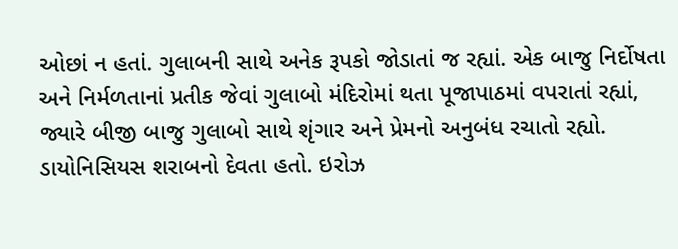ઓછાં ન હતાં. ગુલાબની સાથે અનેક રૂપકો જોડાતાં જ રહ્યાં. એક બાજુ નિર્દોષતા અને નિર્મળતાનાં પ્રતીક જેવાં ગુલાબો મંદિરોમાં થતા પૂજાપાઠમાં વપરાતાં રહ્યાં, જ્યારે બીજી બાજુ ગુલાબો સાથે શૃંગાર અને પ્રેમનો અનુબંધ રચાતો રહ્યો. ડાયોનિસિયસ શરાબનો દેવતા હતો. ઇરોઝ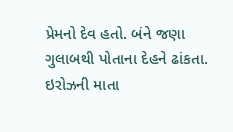પ્રેમનો દેવ હતો. બંને જણા ગુલાબથી પોતાના દેહને ઢાંકતા. ઇરોઝની માતા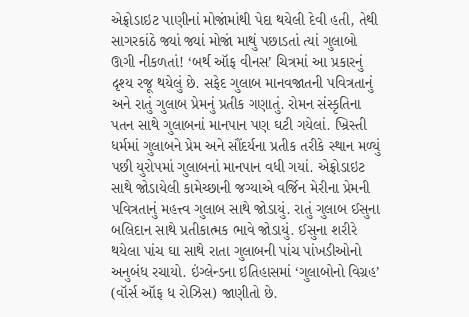એફ્રોડાઇટ પાણીનાં મોજાંમાંથી પેદા થયેલી દેવી હતી, તેથી સાગરકાંઠે જ્યાં જ્યાં મોજાં માથું પછાડતાં ત્યાં ગુલાબો ઊગી નીકળતાં! ‘બર્થ ઑફ વીનસ’ ચિત્રમાં આ પ્રકારનું દૃશ્ય રજૂ થયેલું છે. સફેદ ગુલાબ માનવજાતની પવિત્રતાનું અને રાતું ગુલાબ પ્રેમનું પ્રતીક ગણાતું. રોમન સંસ્કૃતિના પતન સાથે ગુલાબનાં માનપાન પણ ઘટી ગયેલાં. ખ્રિસ્તી ધર્મમાં ગુલાબને પ્રેમ અને સૌંદર્યના પ્રતીક તરીકે સ્થાન મળ્યું પછી યુરોપમાં ગુલાબનાં માનપાન વધી ગયાં. એફ્રોડાઇટ સાથે જોડાયેલી કામેચ્છાની જગ્યાએ વર્જિન મેરીના પ્રેમની પવિત્રતાનું મહત્ત્વ ગુલાબ સાથે જોડાયું. રાતું ગુલાબ ઈસુના બલિદાન સાથે પ્રતીકાત્મક ભાવે જોડાયું. ઈસુના શરીરે થયેલા પાંચ ઘા સાથે રાતા ગુલાબની પાંચ પાંખડીઓનો અનુબંધ રચાયો. ઇંગ્લેન્ડના ઇતિહાસમાં ‘ગુલાબોનો વિગ્રહ’ (વૉર્સ ઑફ ધ રોઝિસ) જાણીતો છે.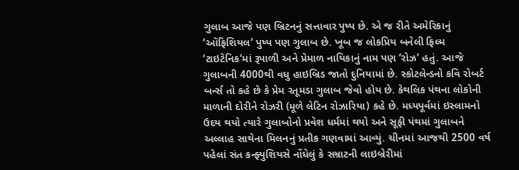ગુલાબ આજે પણ બ્રિટનનું સત્તાવાર પુષ્પ છે. એ જ રીતે અમેરિકાનું ‘ઑફિશિયલ’ પુષ્પ પણ ગુલાબ છે. ખૂબ જ લોકપ્રિય બનેલી ફિલ્મ ‘ટાઇટેનિક’માં રૂપાળી અને પ્રેમાળ નાયિકાનું નામ પણ ‘રોઝ’ હતું. આજે ગુલાબની 4000થી વધુ હાઇબ્રિડ જાતો દુનિયામાં છે. સ્કોટલેન્ડનો કવિ રોબર્ટ બર્ન્સ તો કહે છે કે પ્રેમ રતૂમડા ગુલાબ જેવો હોય છે. કેથલિક પંથના લોકોની માળાની દોરીને રોઝરી (મૂળે લેટિન રોઝારિયા) કહે છે. મધ્યપૂર્વમાં ઇસ્લામનો ઉદય થયો ત્યારે ગુલાબોનો પ્રવેશ ધર્મમાં થયો અને સૂફી પંથમાં ગુલાબને અલ્લાહ સાથેના મિલનનું પ્રતીક ગણવામાં આવ્યું. ચીનમાં આજથી 2500 વર્ષ પહેલાં સંત કન્ફ્યુશિયસે નોંધેલું કે સમ્રાટની લાઇબ્રેરીમાં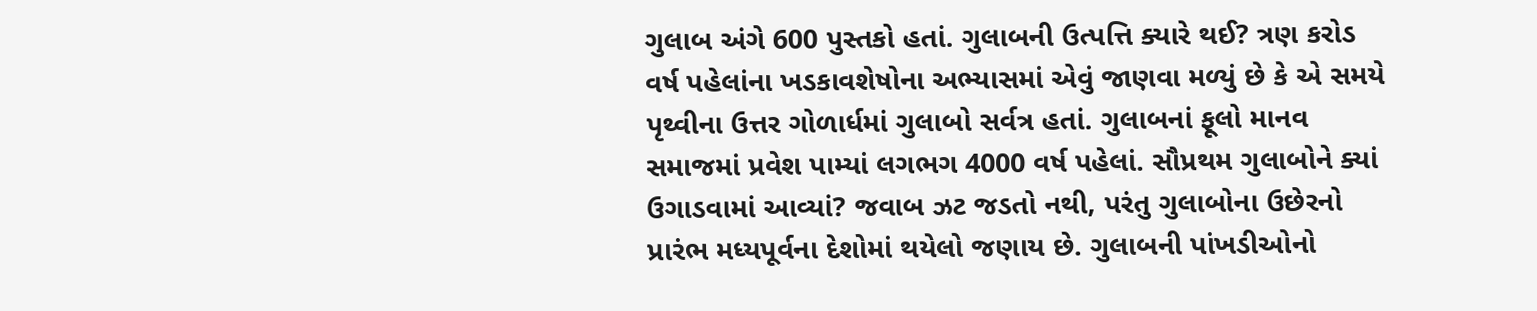ગુલાબ અંગે 600 પુસ્તકો હતાં. ગુલાબની ઉત્પત્તિ ક્યારે થઈ? ત્રણ કરોડ વર્ષ પહેલાંના ખડકાવશેષોના અભ્યાસમાં એવું જાણવા મળ્યું છે કે એ સમયે પૃથ્વીના ઉત્તર ગોળાર્ધમાં ગુલાબો સર્વત્ર હતાં. ગુલાબનાં ફૂલો માનવ સમાજમાં પ્રવેશ પામ્યાં લગભગ 4000 વર્ષ પહેલાં. સૌપ્રથમ ગુલાબોને ક્યાં ઉગાડવામાં આવ્યાં? જવાબ ઝટ જડતો નથી, પરંતુ ગુલાબોના ઉછેરનો પ્રારંભ મધ્યપૂર્વના દેશોમાં થયેલો જણાય છે. ગુલાબની પાંખડીઓનો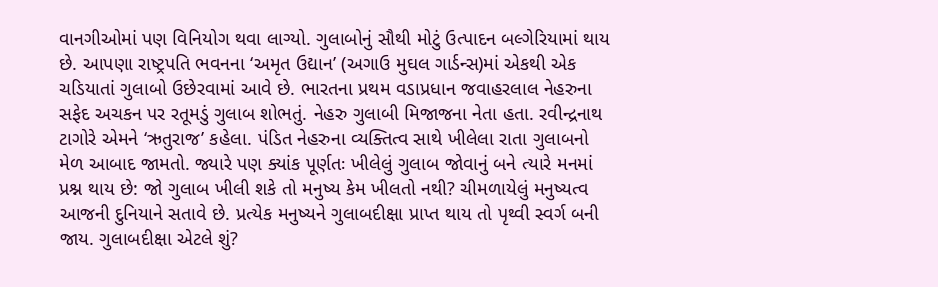વાનગીઓમાં પણ વિનિયોગ થવા લાગ્યો. ગુલાબોનું સૌથી મોટું ઉત્પાદન બલ્ગેરિયામાં થાય છે. આપણા રાષ્ટ્રપતિ ભવનના ‘અમૃત ઉદ્યાન’ (અગાઉ મુઘલ ગાર્ડન્સ)માં એકથી એક ચડિયાતાં ગુલાબો ઉછેરવામાં આવે છે. ભારતના પ્રથમ વડાપ્રધાન જવાહરલાલ નેહરુના સફેદ અચકન પર રતૂમડું ગુલાબ શોભતું. નેહરુ ગુલાબી મિજાજના નેતા હતા. રવીન્દ્રનાથ ટાગોરે એમને ‘ઋતુરાજ’ કહેલા. પંડિત નેહરુના વ્યક્તિત્વ સાથે ખીલેલા રાતા ગુલાબનો મેળ આબાદ જામતો. જ્યારે પણ ક્યાંક પૂર્ણતઃ ખીલેલું ગુલાબ જોવાનું બને ત્યારે મનમાં પ્રશ્ન થાય છે: જો ગુલાબ ખીલી શકે તો મનુષ્ય કેમ ખીલતો નથી? ચીમળાયેલું મનુષ્યત્વ આજની દુનિયાને સતાવે છે. પ્રત્યેક મનુષ્યને ગુલાબદીક્ષા પ્રાપ્ત થાય તો પૃથ્વી સ્વર્ગ બની જાય. ગુલાબદીક્ષા એટલે શું?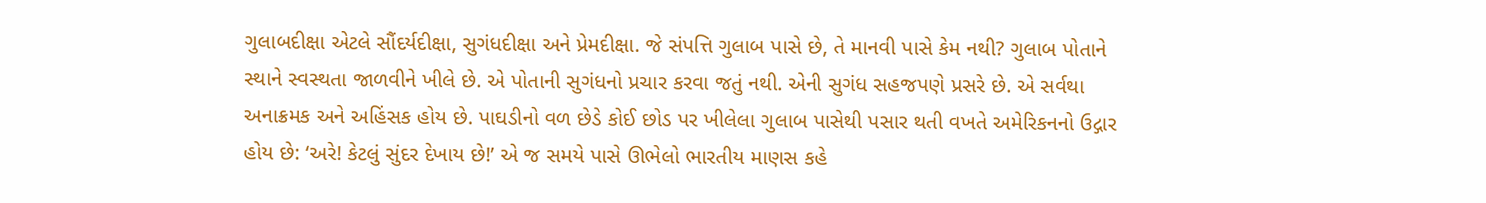ગુલાબદીક્ષા એટલે સૌંદર્યદીક્ષા, સુગંધદીક્ષા અને પ્રેમદીક્ષા. જે સંપત્તિ ગુલાબ પાસે છે, તે માનવી પાસે કેમ નથી? ગુલાબ પોતાને સ્થાને સ્વસ્થતા જાળવીને ખીલે છે. એ પોતાની સુગંધનો પ્રચાર કરવા જતું નથી. એની સુગંધ સહજપણે પ્રસરે છે. એ સર્વથા અનાક્રમક અને અહિંસક હોય છે. પાઘડીનો વળ છેડે કોઈ છોડ પર ખીલેલા ગુલાબ પાસેથી પસાર થતી વખતે અમેરિકનનો ઉદ્ગાર હોય છે: ‘અરે! કેટલું સુંદર દેખાય છે!’ એ જ સમયે પાસે ઊભેલો ભારતીય માણસ કહે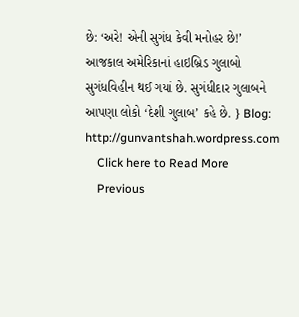છે: ‘અરે! એની સુગંધ કેવી મનોહર છે!’ આજકાલ અમેરિકાનાં હાઇબ્રિડ ગુલાબો સુગંધવિહીન થઈ ગયાં છે. સુગંધીદાર ગુલાબને આપણા લોકો ‘દેશી ગુલાબ’ કહે છે. } Blog: http://gunvantshah.wordpress.com
    Click here to Read More
    Previous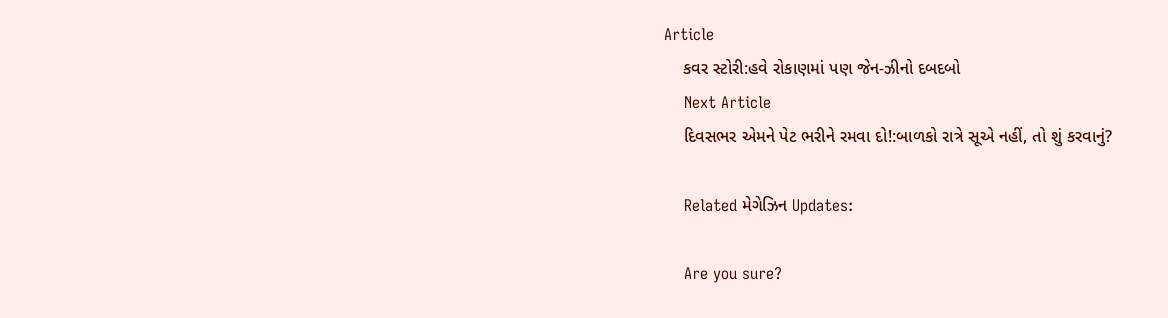Article
    કવર સ્ટોરી:હવે રોકાણમાં પણ જેન-ઝીનો દબદબો
    Next Article
    દિવસભર એમને પેટ ભરીને રમવા દો!:બાળકો રાત્રે સૂએ નહીં, તો શું કરવાનું?

    Related મેગેઝિન Updates:

    Are you sure?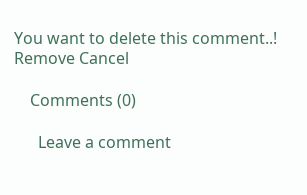You want to delete this comment..! Remove Cancel

    Comments (0)

      Leave a comment